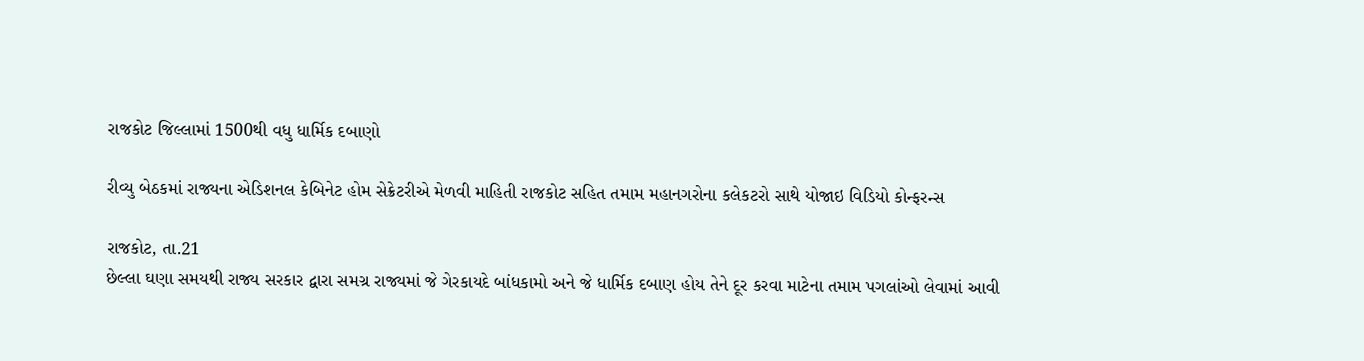રાજકોટ જિલ્લામાં 1500થી વધુ ધાર્મિક દબાણો

રીવ્યુ બેઠકમાં રાજ્યના એડિશનલ કેબિનેટ હોમ સેક્રેટરીએ મેળવી માહિતી રાજકોટ સહિત તમામ મહાનગરોના કલેકટરો સાથે યોજાઇ વિડિયો કોન્ફરન્સ

રાજકોટ, તા.21
છેલ્લા ઘણા સમયથી રાજ્ય સરકાર દ્વારા સમગ્ર રાજ્યમાં જે ગેરકાયદે બાંધકામો અને જે ધાર્મિક દબાણ હોય તેને દૂર કરવા માટેના તમામ પગલાંઓ લેવામાં આવી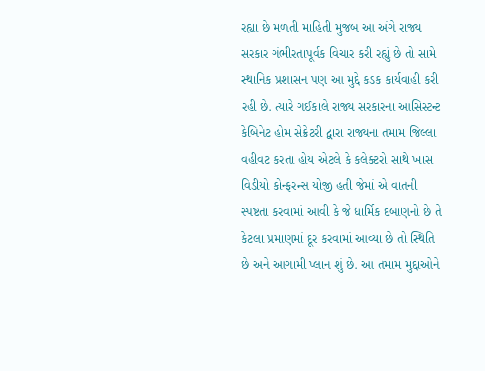રહ્યા છે મળતી માહિતી મુજબ આ અંગે રાજ્ય સરકાર ગંભીરતાપૂર્વક વિચાર કરી રહ્યું છે તો સામે સ્થાનિક પ્રશાસન પણ આ મુદ્દે કડક કાર્યવાહી કરી રહી છે. ત્યારે ગઈકાલે રાજ્ય સરકારના આસિસ્ટન્ટ કેબિનેટ હોમ સેક્રેટરી દ્વારા રાજ્યના તમામ જિલ્લા વહીવટ કરતા હોય એટલે કે કલેક્ટરો સાથે ખાસ વિડીયો કોન્ફરન્સ યોજી હતી જેમાં એ વાતની સ્પષ્ટતા કરવામાં આવી કે જે ધાર્મિક દબાણનો છે તે કેટલા પ્રમાણમાં દૂર કરવામાં આવ્યા છે તો સ્થિતિ છે અને આગામી પ્લાન શું છે. આ તમામ મુદ્દાઓને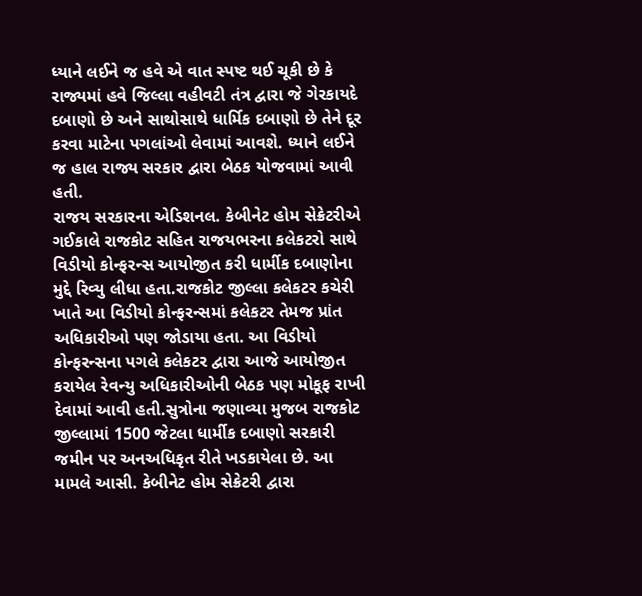ધ્યાને લઈને જ હવે એ વાત સ્પષ્ટ થઈ ચૂકી છે કે રાજ્યમાં હવે જિલ્લા વહીવટી તંત્ર દ્વારા જે ગેરકાયદે દબાણો છે અને સાથોસાથે ધાર્મિક દબાણો છે તેને દૂર કરવા માટેના પગલાંઓ લેવામાં આવશે. ધ્યાને લઈને જ હાલ રાજ્ય સરકાર દ્વારા બેઠક યોજવામાં આવી હતી.
રાજય સરકારના એડિશનલ. કેબીનેટ હોમ સેક્રેટરીએ ગઈકાલે રાજકોટ સહિત રાજયભરના કલેકટરો સાથે વિડીયો કોન્ફરન્સ આયોજીત કરી ધાર્મીક દબાણોના મુદ્દે રિવ્યુ લીધા હતા.રાજકોટ જીલ્લા કલેકટર કચેરી ખાતે આ વિડીયો કોન્ફરન્સમાં કલેકટર તેમજ પ્રાંત અધિકારીઓ પણ જોડાયા હતા. આ વિડીયો કોન્ફરન્સના પગલે કલેકટર દ્વારા આજે આયોજીત કરાયેલ રેવન્યુ અધિકારીઓની બેઠક પણ મોકૂફ રાખી દેવામાં આવી હતી.સુત્રોના જણાવ્યા મુજબ રાજકોટ જીલ્લામાં 1500 જેટલા ધાર્મીક દબાણો સરકારી જમીન પર અનઅધિકૃત રીતે ખડકાયેલા છે. આ મામલે આસી. કેબીનેટ હોમ સેક્રેટરી દ્વારા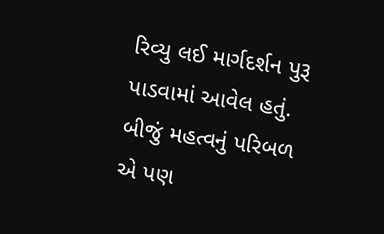રિવ્યુ લઈ માર્ગદર્શન પુરૂ પાડવામાં આવેલ હતું.
બીજું મહત્વનું પરિબળ એ પણ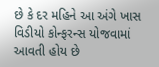છે કે દર મહિને આ અંગે ખાસ વિડીયો કોન્ફરન્સ યોજવામાં આવતી હોય છે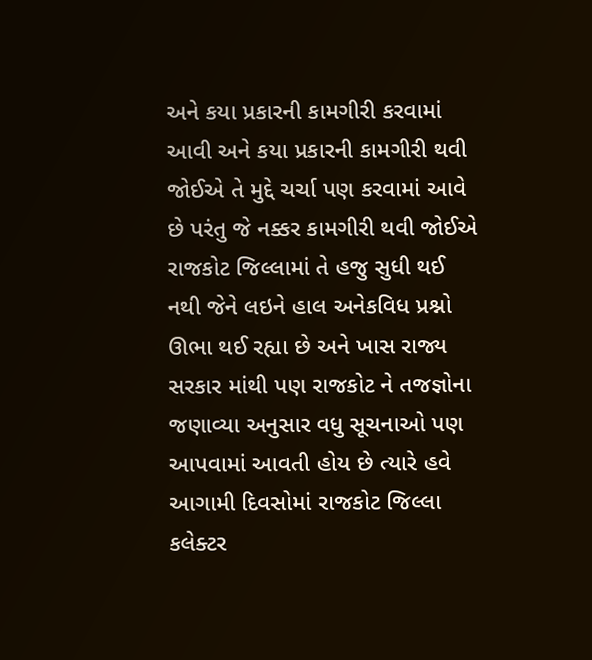અને કયા પ્રકારની કામગીરી કરવામાં આવી અને કયા પ્રકારની કામગીરી થવી જોઈએ તે મુદ્દે ચર્ચા પણ કરવામાં આવે છે પરંતુ જે નક્કર કામગીરી થવી જોઈએ રાજકોટ જિલ્લામાં તે હજુ સુધી થઈ નથી જેને લઇને હાલ અનેકવિધ પ્રશ્નો ઊભા થઈ રહ્યા છે અને ખાસ રાજ્ય સરકાર માંથી પણ રાજકોટ ને તજજ્ઞોના જણાવ્યા અનુસાર વધુ સૂચનાઓ પણ આપવામાં આવતી હોય છે ત્યારે હવે આગામી દિવસોમાં રાજકોટ જિલ્લા કલેક્ટર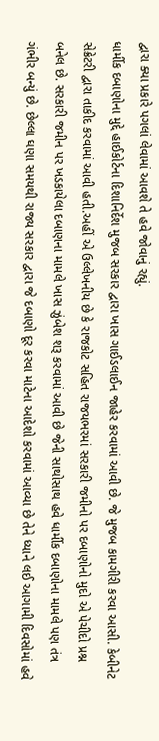દ્વારા ક્યા પ્રકારે પગલાં લેવામાં આવશે તે હવે જોવાનું રહ્યું.
ધાર્મીક દબાણોના મુદ્દે હાઈકોર્ટના દિશાનિર્દેશ મુજબ સરકાર દ્વારા ખાસ ગાઈડલાઈન જાહેર કરવામાં આવી છે. જે મુજબ કામગીરી કરવા આસી. કેબીનેટ સેક્રેટરી દ્વારા તાકીદ કરવામાં આવી હતી.અહીં એ ઉલ્લેખનીય છે કે રાજકોટ સહિત રાજયભરમાં સરકારી જમીનો પર દબાણોનો મુદો એ પેચીદો પ્રશ્ન બનેલ છે. સરકારી જમીન પર ખડકાયેલા દબાણના મામલે ખાસ ઝુંબેશ શરૂ કરવામાં આવી છે જેની સાથોસાથ હવે ધાર્મીક દબાણોના મામલે પણ તંત્ર ગંભીર બન્યું છે. છેલ્લા ઘણા સમયથી રાજ્ય સરકાર દ્વારા જે દબાણો દૂર કરવા માટેના આદેશો કરવામાં આવ્યા છે તેને ધ્યાને લઈ આગામી દિવસોમાં હવે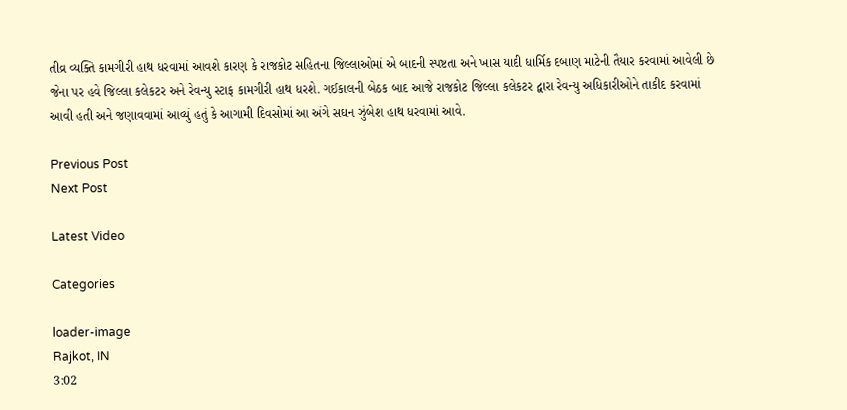તીવ્ર વ્યક્તિ કામગીરી હાથ ધરવામાં આવશે કારણ કે રાજકોટ સહિતના જિલ્લાઓમાં એ બાદની સ્પષ્ટતા અને ખાસ યાદી ધાર્મિક દબાણ માટેની તૈયાર કરવામાં આવેલી છે જેના પર હવે જિલ્લા કલેકટર અને રેવન્યુ સ્ટાફ કામગીરી હાથ ધરશે. ગઈકાલની બેઠક બાદ આજે રાજકોટ જિલ્લા કલેકટર દ્વારા રેવન્યુ અધિકારીઓને તાકીદ કરવામાં આવી હતી અને જણાવવામાં આવ્યું હતું કે આગામી દિવસોમાં આ અંગે સઘન ઝુંબેશ હાથ ધરવામાં આવે.

Previous Post
Next Post

Latest Video

Categories

loader-image
Rajkot, IN
3:02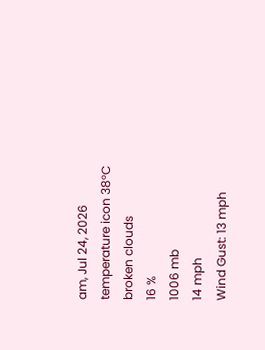am, Jul 24, 2026
temperature icon 38°C
broken clouds
16 %
1006 mb
14 mph
Wind Gust: 13 mph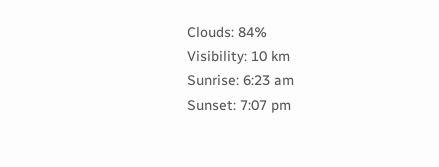Clouds: 84%
Visibility: 10 km
Sunrise: 6:23 am
Sunset: 7:07 pm